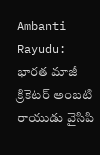Ambanti Rayudu: భారత మాజీ క్రికెటర్ అంబటి రాయుడు వైసిపి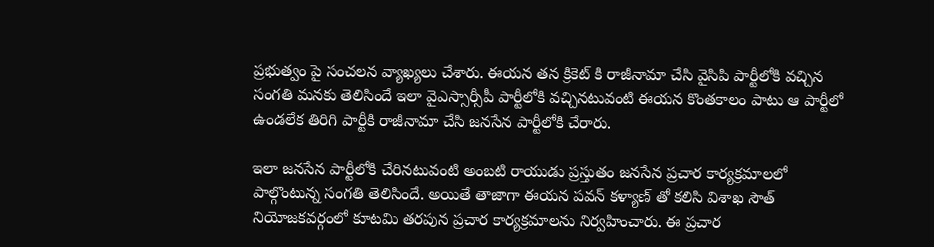ప్రభుత్వం పై సంచలన వ్యాఖ్యలు చేశారు. ఈయన తన క్రికెట్ కి రాజీనామా చేసి వైసిపి పార్టీలోకి వచ్చిన సంగతి మనకు తెలిసిందే ఇలా వైఎస్సార్సీపీ పార్టీలోకి వచ్చినటువంటి ఈయన కొంతకాలం పాటు ఆ పార్టీలో ఉండలేక తిరిగి పార్టీకి రాజీనామా చేసి జనసేన పార్టీలోకి చేరారు.

ఇలా జనసేన పార్టీలోకి చేరినటువంటి అంబటి రాయుడు ప్రస్తుతం జనసేన ప్రచార కార్యక్రమాలలో పాల్గొంటున్న సంగతి తెలిసిందే. అయితే తాజాగా ఈయన పవన్ కళ్యాణ్ తో కలిసి విశాఖ సౌత్ నియోజకవర్గంలో కూటమి తరపున ప్రచార కార్యక్రమాలను నిర్వహించారు. ఈ ప్రచార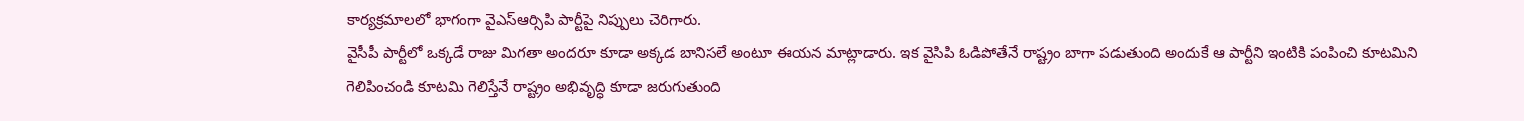కార్యక్రమాలలో భాగంగా వైఎస్ఆర్సిపి పార్టీపై నిప్పులు చెరిగారు.
వైసీపీ పార్టీలో ఒక్కడే రాజు మిగతా అందరూ కూడా అక్కడ బానిసలే అంటూ ఈయన మాట్లాడారు. ఇక వైసిపి ఓడిపోతేనే రాష్ట్రం బాగా పడుతుంది అందుకే ఆ పార్టీని ఇంటికి పంపించి కూటమిని గెలిపించండి కూటమి గెలిస్తేనే రాష్ట్రం అభివృద్ధి కూడా జరుగుతుంది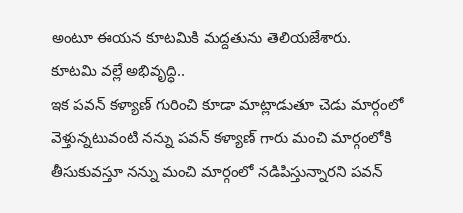అంటూ ఈయన కూటమికి మద్దతును తెలియజేశారు.
కూటమి వల్లే అభివృద్ధి..
ఇక పవన్ కళ్యాణ్ గురించి కూడా మాట్లాడుతూ చెడు మార్గంలో వెళ్తున్నటువంటి నన్ను పవన్ కళ్యాణ్ గారు మంచి మార్గంలోకి తీసుకువస్తూ నన్ను మంచి మార్గంలో నడిపిస్తున్నారని పవన్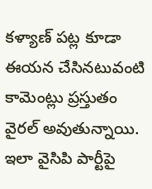కళ్యాణ్ పట్ల కూడా ఈయన చేసినటువంటి కామెంట్లు ప్రస్తుతం వైరల్ అవుతున్నాయి. ఇలా వైసిపి పార్టీపై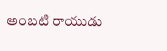అంబటి రాయుడు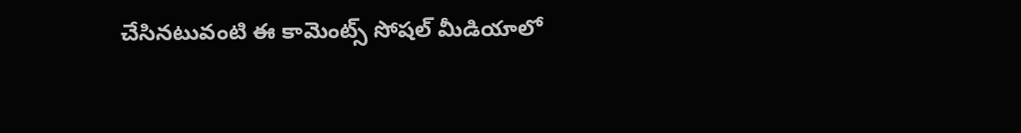చేసినటువంటి ఈ కామెంట్స్ సోషల్ మీడియాలో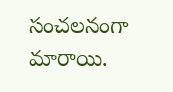సంచలనంగా మారాయి.